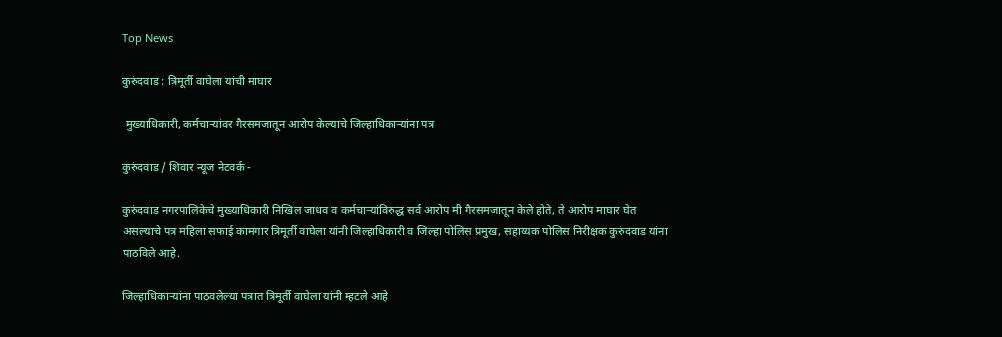Top News

कुरुंदवाड : त्रिमूर्ती वाघेला यांची माघार

 मुख्याधिकारी, कर्मचाऱ्यांवर गैरसमजातून आरोप केल्याचे जिल्हाधिकाऱ्यांना पत्र

कुरुंदवाड / शिवार न्यूज नेटवर्क -

कुरुंदवाड नगरपालिकेचे मुख्याधिकारी निखिल जाधव व कर्मचाऱ्यांविरुद्ध सर्व आरोप मी गैरसमजातून केले होते, ते आरोप माघार घेत असल्याचे पत्र महिला सफाई कामगार त्रिमूर्ती वाघेला यांनी जिल्हाधिकारी व जिल्हा पोलिस प्रमुख, सहाय्यक पोलिस निरीक्षक कुरुंदवाड यांना पाठविले आहे.

जिल्हाधिकाऱ्यांना पाठवलेल्या पत्रात त्रिमूर्ती वाघेला यांनी म्हटले आहे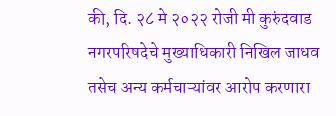की, दि. २८ मे २०२२ रोजी मी कुरुंदवाड नगरपरिषदेचे मुख्याधिकारी निखिल जाधव तसेच अन्य कर्मचाऱ्यांवर आरोप करणारा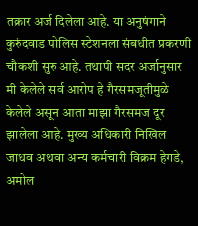तक्रार अर्ज दिलेला आहे. या अनुषंगाने कुरुंदवाड पोलिस स्टेशनला संबधीत प्रकरणी चौकशी सुरु आहे. तथापी सदर अर्जानुसार मी केलेले सर्व आरोप हे गैरसमजूतीमुळे केलेले असून आता माझा गैरसमज दूर झालेला आहे. मुख्य अधिकारी निखिल जाधव अथवा अन्य कर्मचारी विक्रम हेगडे, अमोल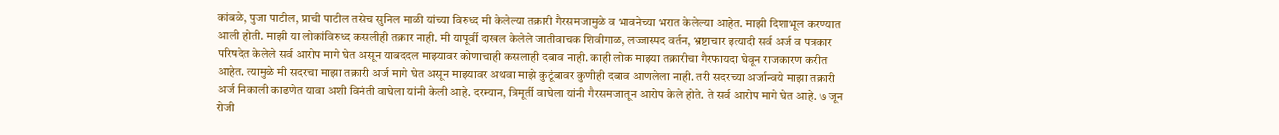कांबळे, पुजा पाटील, प्राची पाटील तसेच सुनिल माळी यांच्या विरुध्द मी केलेल्या तक्रारी गैरसमजामुळे व भावनेच्या भरात केलेल्या आहेत. माझी दिशाभूल करण्यात आली होती. माझी या लोकांविरुध्द कसलीही तक्रार नाही. मी यापूर्वी दाखल केलेले जातीवाचक शिवीगाळ, लज्जास्पद वर्तन, भ्रष्टाचार इत्यादी सर्व अर्ज व पत्रकार परिषदेत केलेले सर्व आरोप मागे घेत असून याबददल माझ्यावर कोणाचाही कसलाही दबाव नाही. काही लोक माझ्या तक्रारीचा गैरफायदा घेवून राजकारण करीत आहेत. त्यामुळे मी सदरचा माझा तक्रारी अर्ज मागे घेत असून माझ्यावर अथवा माझे कुटूंबावर कुणीही दबाव आणलेला नाही. तरी सदरच्या अर्जान्वये माझा तक्रारी अर्ज निकाली काढणेत यावा अशी विनंती वाघेला यांनी केली आहे. दरम्यान, त्रिमूर्ती वाघेला यांनी गैरसमजातून आरोप केले होते. ते सर्व आरोप मागे घेत आहे. ७ जून रोजी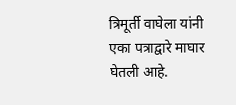त्रिमूर्ती वाघेला यांनी एका पत्राद्वारे माघार घेतली आहे.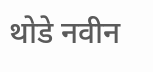थोडे नवीन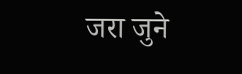जरा जुने